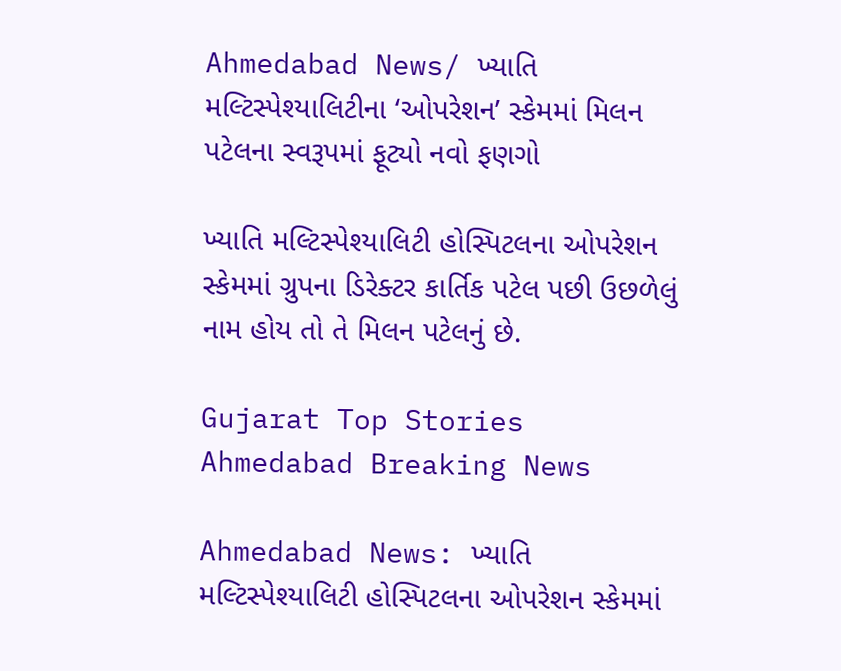Ahmedabad News/ ખ્યાતિ મલ્ટિસ્પેશ્યાલિટીના ‘ઓપરેશન’ સ્કેમમાં મિલન પટેલના સ્વરૂપમાં ફૂટ્યો નવો ફણગો

ખ્યાતિ મલ્ટિસ્પેશ્યાલિટી હોસ્પિટલના ઓપરેશન સ્કેમમાં ગ્રુપના ડિરેક્ટર કાર્તિક પટેલ પછી ઉછળેલું નામ હોય તો તે મિલન પટેલનું છે.

Gujarat Top Stories Ahmedabad Breaking News

Ahmedabad News: ખ્યાતિ મલ્ટિસ્પેશ્યાલિટી હોસ્પિટલના ઓપરેશન સ્કેમમાં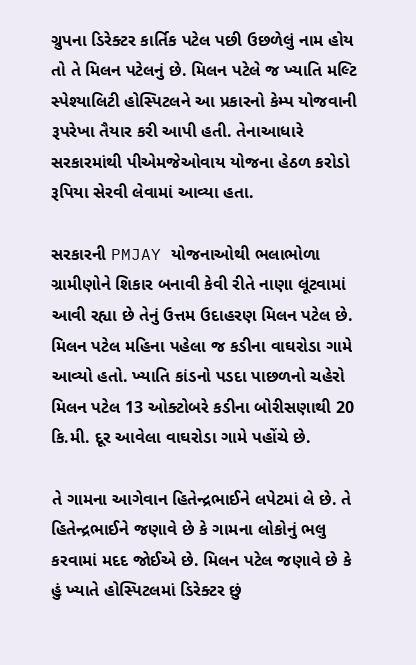ગ્રુપના ડિરેક્ટર કાર્તિક પટેલ પછી ઉછળેલું નામ હોય તો તે મિલન પટેલનું છે. મિલન પટેલે જ ખ્યાતિ મલ્ટિ સ્પેશ્યાલિટી હોસ્પિટલને આ પ્રકારનો કેમ્પ યોજવાની રૂપરેખા તૈયાર કરી આપી હતી. તેનાઆધારે સરકારમાંથી પીએમજેઓવાય યોજના હેઠળ કરોડો રૂપિયા સેરવી લેવામાં આવ્યા હતા.

સરકારની PMJAY યોજનાઓથી ભલાભોળા ગ્રામીણોને શિકાર બનાવી કેવી રીતે નાણા લૂંટવામાં આવી રહ્યા છે તેનું ઉત્તમ ઉદાહરણ મિલન પટેલ છે. મિલન પટેલ મહિના પહેલા જ કડીના વાઘરોડા ગામે આવ્યો હતો. ખ્યાતિ કાંડનો પડદા પાછળનો ચહેરો મિલન પટેલ 13 ઓક્ટોબરે કડીના બોરીસણાથી 20 કિ.મી. દૂર આવેલા વાઘરોડા ગામે પહોંચે છે.

તે ગામના આગેવાન હિતેન્દ્રભાઈને લપેટમાં લે છે. તે હિતેન્દ્રભાઈને જણાવે છે કે ગામના લોકોનું ભલુ કરવામાં મદદ જોઈએ છે. મિલન પટેલ જણાવે છે કે હું ખ્યાતે હોસ્પિટલમાં ડિરેક્ટર છું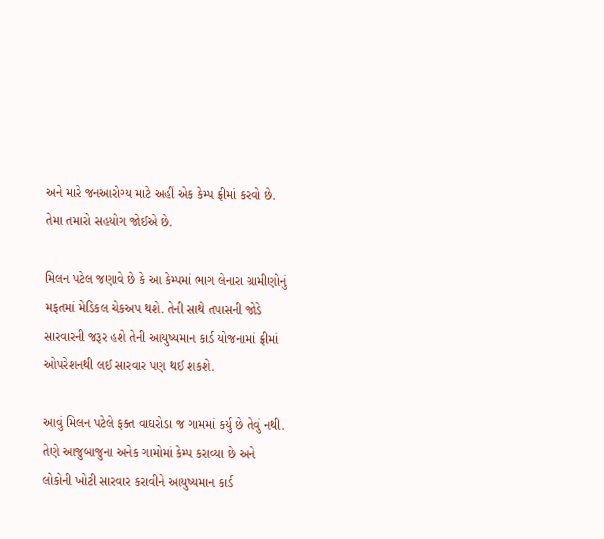અને મારે જનઆરોગ્ય માટે અહીં એક કેમ્પ ફ્રીમાં કરવો છે. તેમા તમારો સહયોગ જોઈએ છે.

મિલન પટેલ જણાવે છે કે આ કેમ્પમાં ભાગ લેનારા ગ્રામીણોનું મફતમાં મેડિકલ ચેકઅપ થશે. તેની સાથે તપાસની જોડે સારવારની જરૂર હશે તેની આયુષ્યમાન કાર્ડ યોજનામાં ફ્રીમાં ઓપરેશનથી લઈ સારવાર પણ થઈ શકશે.

આવું મિલન પટેલે ફક્ત વાઘરોડા જ ગામમાં કર્યુ છે તેવું નથી. તેણે આજુબાજુના અનેક ગામોમાં કેમ્પ કરાવ્યા છે અને લોકોની ખોટી સારવાર કરાવીને આયુષ્યમાન કાર્ડ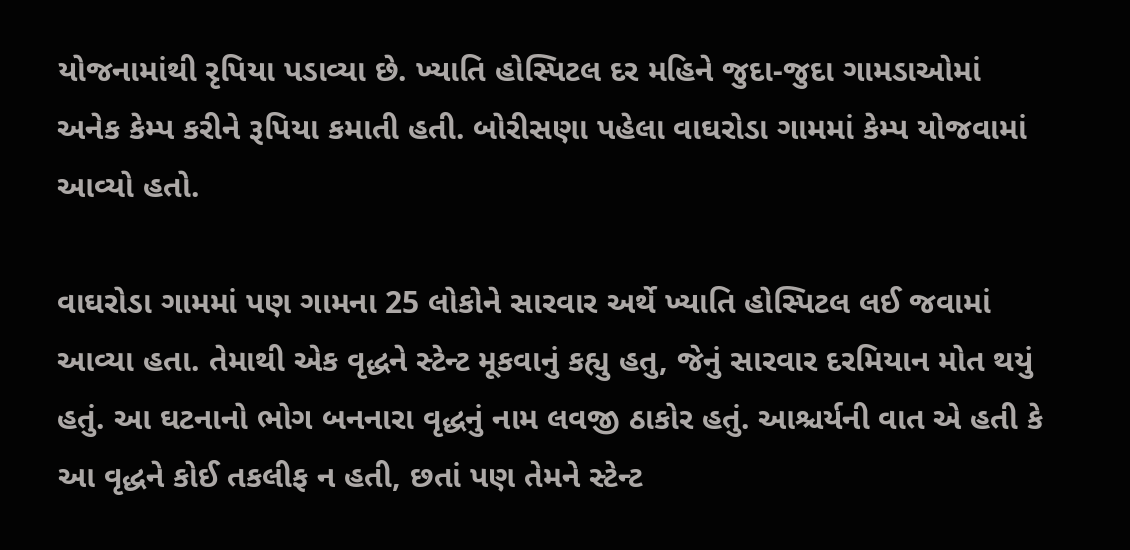યોજનામાંથી રૃપિયા પડાવ્યા છે. ખ્યાતિ હોસ્પિટલ દર મહિને જુદા-જુદા ગામડાઓમાં અનેક કેમ્પ કરીને રૂપિયા કમાતી હતી. બોરીસણા પહેલા વાઘરોડા ગામમાં કેમ્પ યોજવામાં આવ્યો હતો.

વાઘરોડા ગામમાં પણ ગામના 25 લોકોને સારવાર અર્થે ખ્યાતિ હોસ્પિટલ લઈ જવામાં આવ્યા હતા. તેમાથી એક વૃદ્ધને સ્ટેન્ટ મૂકવાનું કહ્યુ હતુ, જેનું સારવાર દરમિયાન મોત થયું હતું. આ ઘટનાનો ભોગ બનનારા વૃદ્ધનું નામ લવજી ઠાકોર હતું. આશ્ચર્યની વાત એ હતી કે આ વૃદ્ધને કોઈ તકલીફ ન હતી, છતાં પણ તેમને સ્ટેન્ટ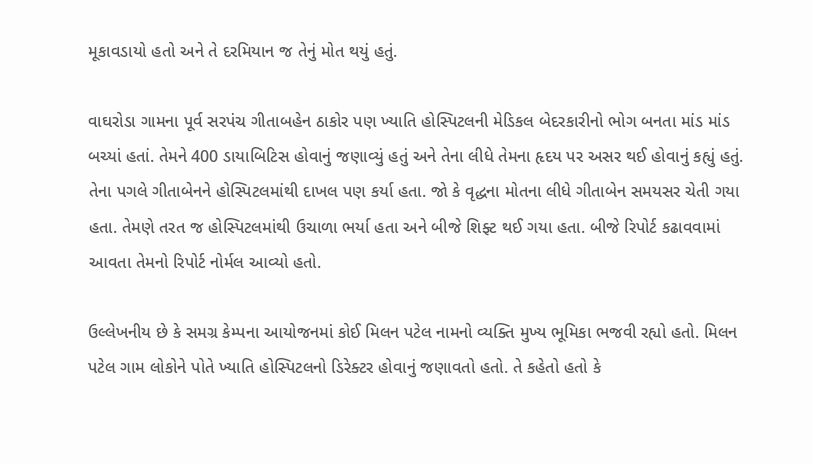મૂકાવડાયો હતો અને તે દરમિયાન જ તેનું મોત થયું હતું.

વાઘરોડા ગામના પૂર્વ સરપંચ ગીતાબહેન ઠાકોર પણ ખ્યાતિ હોસ્પિટલની મેડિકલ બેદરકારીનો ભોગ બનતા માંડ માંડ બચ્યાં હતાં. તેમને 400 ડાયાબિટિસ હોવાનું જણાવ્યું હતું અને તેના લીધે તેમના હૃદય પર અસર થઈ હોવાનું કહ્યું હતું. તેના પગલે ગીતાબેનને હોસ્પિટલમાંથી દાખલ પણ કર્યા હતા. જો કે વૃદ્ધના મોતના લીધે ગીતાબેન સમયસર ચેતી ગયા હતા. તેમણે તરત જ હોસ્પિટલમાંથી ઉચાળા ભર્યા હતા અને બીજે શિફ્ટ થઈ ગયા હતા. બીજે રિપોર્ટ કઢાવવામાં આવતા તેમનો રિપોર્ટ નોર્મલ આવ્યો હતો.

ઉલ્લેખનીય છે કે સમગ્ર કેમ્પના આયોજનમાં કોઈ મિલન પટેલ નામનો વ્યક્તિ મુખ્ય ભૂમિકા ભજવી રહ્યો હતો. મિલન પટેલ ગામ લોકોને પોતે ખ્યાતિ હોસ્પિટલનો ડિરેક્ટર હોવાનું જણાવતો હતો. તે કહેતો હતો કે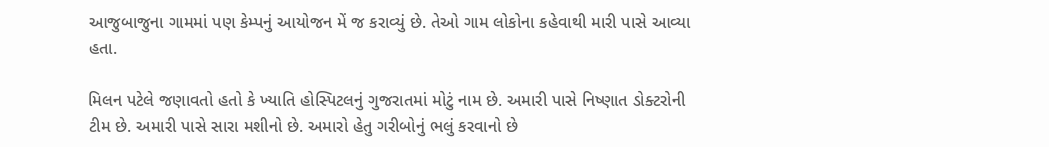આજુબાજુના ગામમાં પણ કેમ્પનું આયોજન મેં જ કરાવ્યું છે. તેઓ ગામ લોકોના કહેવાથી મારી પાસે આવ્યા હતા.

મિલન પટેલે જણાવતો હતો કે ખ્યાતિ હોસ્પિટલનું ગુજરાતમાં મોટું નામ છે. અમારી પાસે નિષ્ણાત ડોક્ટરોની ટીમ છે. અમારી પાસે સારા મશીનો છે. અમારો હેતુ ગરીબોનું ભલું કરવાનો છે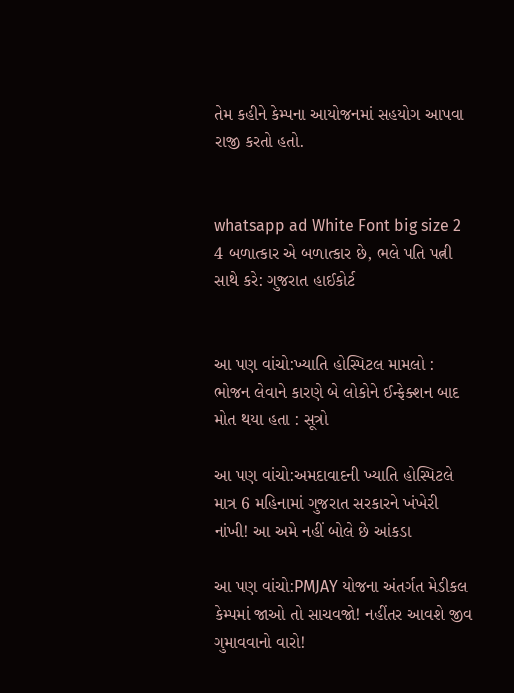તેમ કહીને કેમ્પના આયોજનમાં સહયોગ આપવા રાજી કરતો હતો.


whatsapp ad White Font big size 2 4 બળાત્કાર એ બળાત્કાર છે, ભલે પતિ પત્ની સાથે કરે: ગુજરાત હાઈકોર્ટ


આ પણ વાંચો:ખ્યાતિ હોસ્પિટલ મામલો : ભોજન લેવાને કારણે બે લોકોને ઈન્ફેક્શન બાદ મોત થયા હતા : સૂત્રો

આ પણ વાંચો:અમદાવાદની ખ્યાતિ હોસ્પિટલે માત્ર 6 મહિનામાં ગુજરાત સરકારને ખંખેરી નાંખી! આ અમે નહીં બોલે છે આંકડા

આ પણ વાંચો:PMJAY યોજના અંતર્ગત મેડીકલ કેમ્પમાં જાઓ તો સાચવજો! નહીંતર આવશે જીવ ગુમાવવાનો વારો!